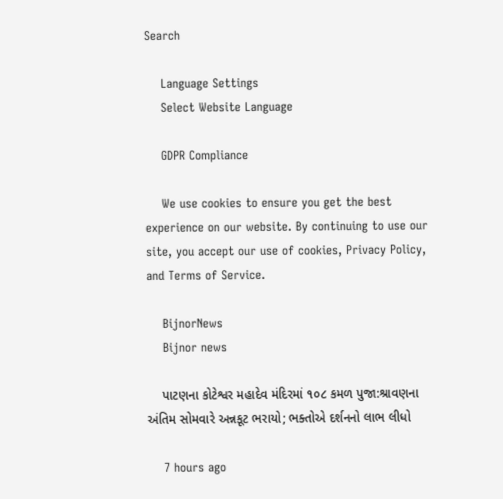Search

    Language Settings
    Select Website Language

    GDPR Compliance

    We use cookies to ensure you get the best experience on our website. By continuing to use our site, you accept our use of cookies, Privacy Policy, and Terms of Service.

    BijnorNews
    Bijnor news

    પાટણના કોટેશ્વર મહાદેવ મંદિરમાં ૧૦૮ કમળ પુજા:શ્રાવણના અંતિમ સોમવારે અન્નકૂટ ભરાયો; ભક્તોએ દર્શનનો લાભ લીધો

    7 hours ago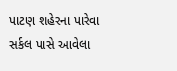પાટણ શહેરના પારેવા સર્કલ પાસે આવેલા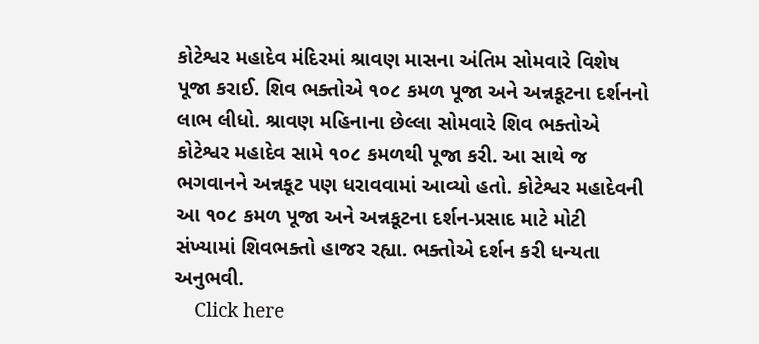કોટેશ્વર મહાદેવ મંદિરમાં શ્રાવણ માસના અંતિમ સોમવારે વિશેષ પૂજા કરાઈ. શિવ ભક્તોએ ૧૦૮ કમળ પૂજા અને અન્નકૂટના દર્શનનો લાભ લીધો. શ્રાવણ મહિનાના છેલ્લા સોમવારે શિવ ભક્તોએ કોટેશ્વર મહાદેવ સામે ૧૦૮ કમળથી પૂજા કરી. આ સાથે જ ભગવાનને અન્નકૂટ પણ ધરાવવામાં આવ્યો હતો. કોટેશ્વર મહાદેવની આ ૧૦૮ કમળ પૂજા અને અન્નકૂટના દર્શન-પ્રસાદ માટે મોટી સંખ્યામાં શિવભક્તો હાજર રહ્યા. ભક્તોએ દર્શન કરી ધન્યતા અનુભવી.
    Click here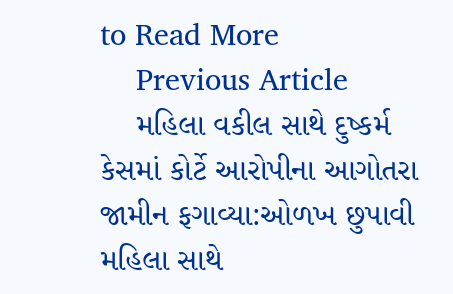to Read More
    Previous Article
    મહિલા વકીલ સાથે દુષ્કર્મ કેસમાં કોર્ટે આરોપીના આગોતરા જામીન ફગાવ્યા:ઓળખ છુપાવી મહિલા સાથે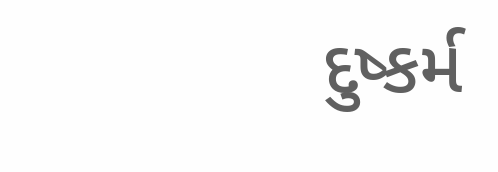દુષ્કર્મ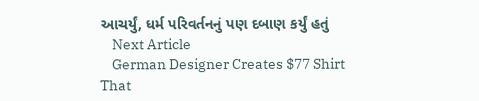આચર્યું, ધર્મ પરિવર્તનનું પણ દબાણ કર્યું હતું
    Next Article
    German Designer Creates $77 Shirt That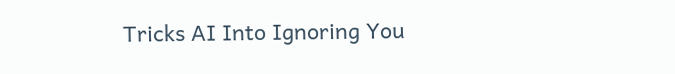Tricks AI Into Ignoring You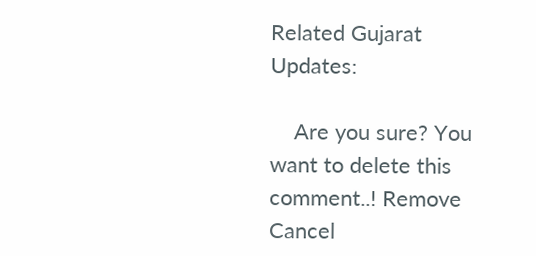Related Gujarat Updates:

    Are you sure? You want to delete this comment..! Remove Cancel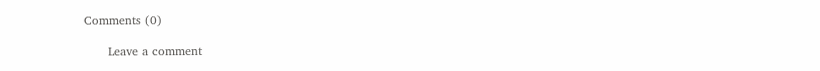Comments (0)

      Leave a comment